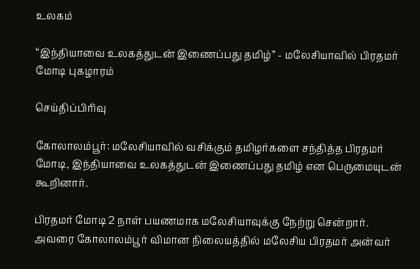உலகம்

“இந்தியாவை உலகத்துடன் இணைப்பது தமிழ்” - மலேசியாவில் பிரதமர் மோடி புகழாரம்

செய்திப்பிரிவு

கோலாலம்பூர்: மலேசியாவில் வசிக்கும் தமிழர்களை சந்தித்த பிரதமர் மோடி, இந்தியாவை உலகத்துடன் இணைப்பது தமிழ் என பெருமையுடன் கூறினார்.

பிரதமர் மோடி 2 நாள் பயணமாக மலேசியாவுக்கு நேற்று சென்றார். அவரை கோலாலம்பூர் விமான நிலையத்தில் மலேசிய பிரதமர் அன்வர்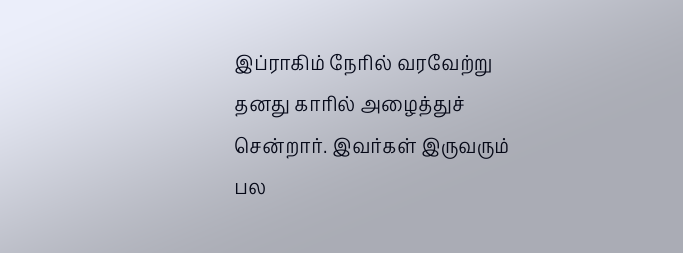இப்ராகிம் நேரில் வரவேற்று தனது காரில் அழைத்துச் சென்றார். இவர்கள் இருவரும் பல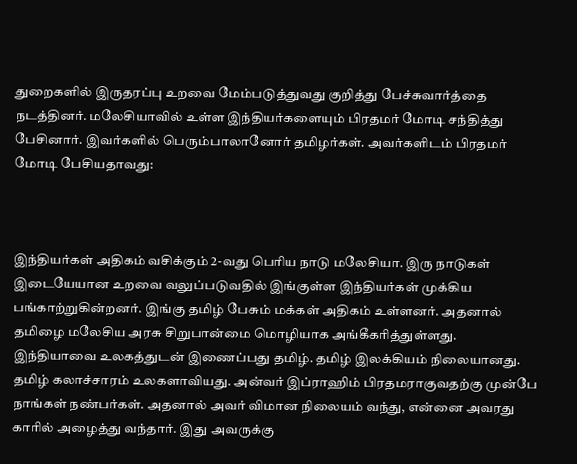துறைகளில் இருதரப்பு உறவை மேம்படுத்துவது குறித்து பேச்சுவார்த்தை நடத்தினர். மலேசியாவில் உள்ள இந்தியர்களையும் பிரதமர் மோடி சந்தித்து பேசினார். இவர்களில் பெரும்பாலானோர் தமிழர்கள். அவர்களிடம் பிரதமர் மோடி பேசியதாவது:



இந்தியர்கள் அதிகம் வசிக்கும் 2-வது பெரிய நாடு மலேசியா. இரு நாடுகள் இடையேயான உறவை வலுப்படுவதில் இங்குள்ள இந்தியர்கள் முக்கிய பங்காற்றுகின்றனர். இங்கு தமிழ் பேசும் மக்கள் அதிகம் உள்ளனர். அதனால் தமிழை மலேசிய அரசு சிறுபான்மை மொழியாக அங்கீகரித்துள்ளது. இந்தியாவை உலகத்துடன் இணைப்பது தமிழ். தமிழ் இலக்கியம் நிலையானது. தமிழ் கலாச்சாரம் உலகளாவியது. அன்வர் இப்ராஹிம் பிரதமராகுவதற்கு முன்பே நாங்கள் நண்பர்கள். அதனால் அவர் விமான நிலையம் வந்து, என்னை அவரது காரில் அழைத்து வந்தார். இது அவருக்கு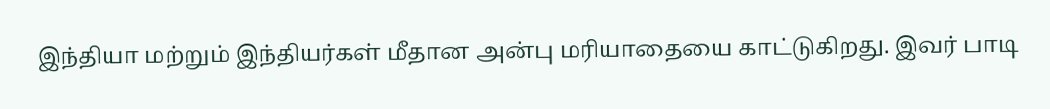இந்தியா மற்றும் இந்தியர்கள் மீதான அன்பு மரியாதையை காட்டுகிறது. இவர் பாடி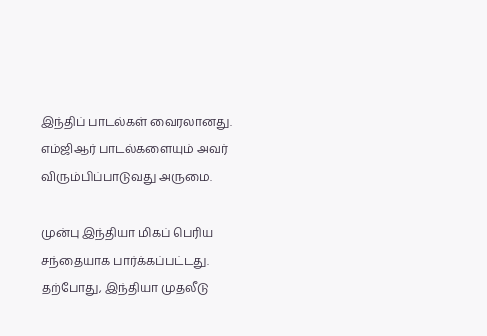இந்திப் பாடல்கள் வைரலானது. எம்ஜிஆர் பாடல்களையும் அவர் விரும்பிப்பாடுவது அருமை.

முன்பு இந்தியா மிகப் பெரிய சந்தையாக பார்க்கப்பட்டது. தற்போது, இந்தியா முதலீடு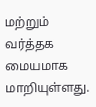மற்றும் வர்த்தக மையமாக மாறியுள்ளது.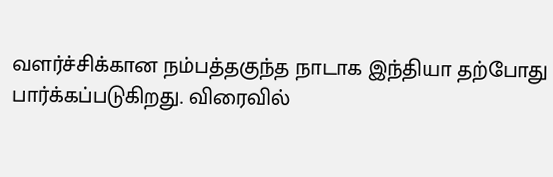வளர்ச்சிக்கான நம்பத்தகுந்த நாடாக இந்தியா தற்போது பார்க்கப்படுகிறது. விரைவில்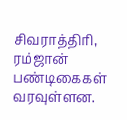சிவராத்திரி, ரம்ஜான் பண்டிகைகள் வரவுள்ளன.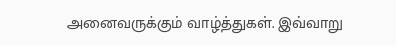அனைவருக்கும் வாழ்த்துகள். இவ்வாறு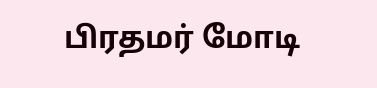பிரதமர் மோடி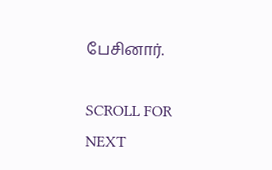பேசினார்.

SCROLL FOR NEXT